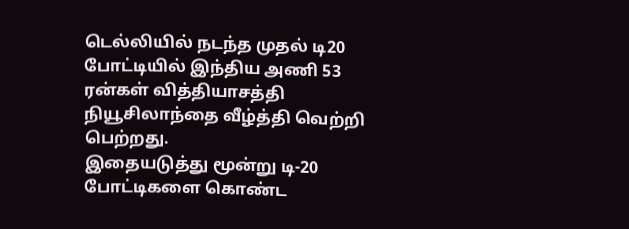டெல்லியில் நடந்த முதல் டி20 போட்டியில் இந்திய அணி 53 ரன்கள் வித்தியாசத்தி நியூசிலாந்தை வீழ்த்தி வெற்றி பெற்றது.
இதையடுத்து மூன்று டி-20 போட்டிகளை கொண்ட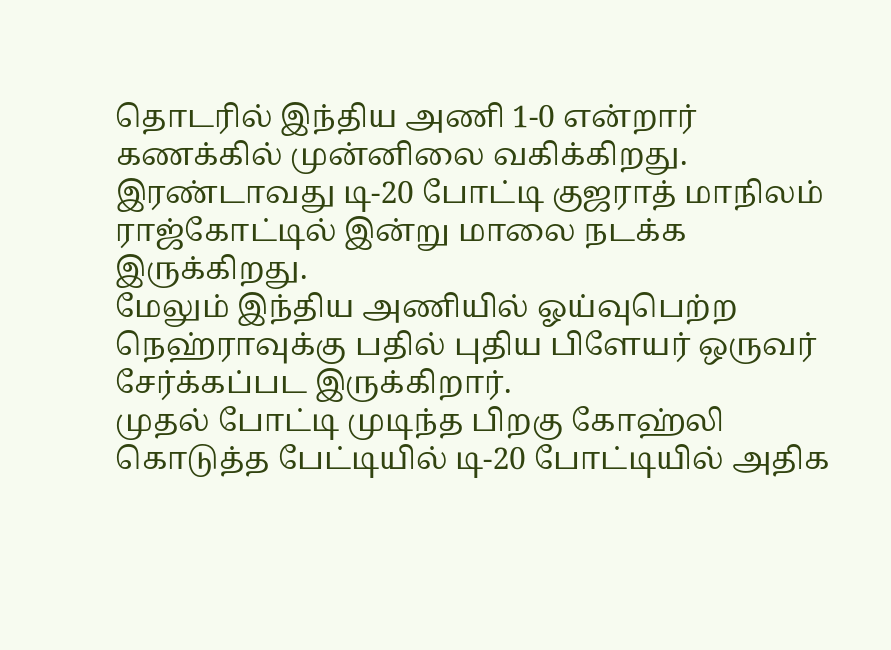தொடரில் இந்திய அணி 1-0 என்றார் கணக்கில் முன்னிலை வகிக்கிறது.
இரண்டாவது டி-20 போட்டி குஜராத் மாநிலம் ராஜ்கோட்டில் இன்று மாலை நடக்க இருக்கிறது.
மேலும் இந்திய அணியில் ஓய்வுபெற்ற நெஹ்ராவுக்கு பதில் புதிய பிளேயர் ஒருவர் சேர்க்கப்பட இருக்கிறார்.
முதல் போட்டி முடிந்த பிறகு கோஹ்லி கொடுத்த பேட்டியில் டி-20 போட்டியில் அதிக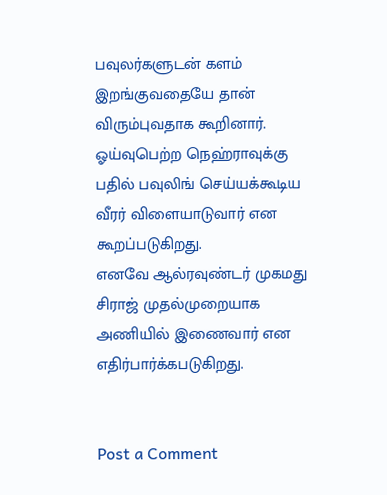பவுலர்களுடன் களம் இறங்குவதையே தான் விரும்புவதாக கூறினார்.
ஓய்வுபெற்ற நெஹ்ராவுக்கு பதில் பவுலிங் செய்யக்கூடிய வீரர் விளையாடுவார் என கூறப்படுகிறது.
எனவே ஆல்ரவுண்டர் முகமது சிராஜ் முதல்முறையாக அணியில் இணைவார் என எதிர்பார்க்கபடுகிறது.


Post a Comment